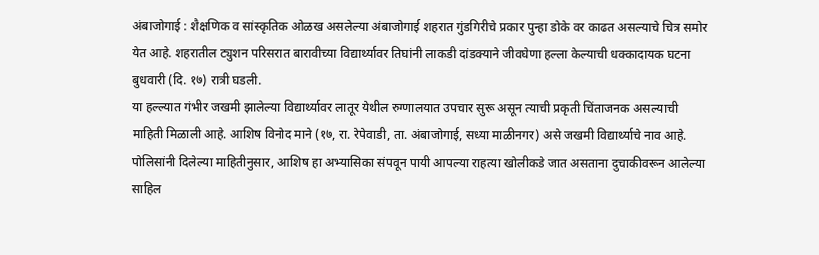अंबाजोगाई : शैक्षणिक व सांस्कृतिक ओळख असलेल्या अंबाजोगाई शहरात गुंडगिरीचे प्रकार पुन्हा डोके वर काढत असल्याचे चित्र समोर येत आहे. शहरातील ट्युशन परिसरात बारावीच्या विद्यार्थ्यावर तिघांनी लाकडी दांडक्याने जीवघेणा हल्ला केल्याची धक्कादायक घटना बुधवारी (दि. १७) रात्री घडली.
या हल्ल्यात गंभीर जखमी झालेल्या विद्यार्थ्यावर लातूर येथील रुग्णालयात उपचार सुरू असून त्याची प्रकृती चिंताजनक असल्याची माहिती मिळाली आहे. आशिष विनोद माने (१७, रा. रेपेवाडी, ता. अंबाजोगाई, सध्या माळीनगर) असे जखमी विद्यार्थ्याचे नाव आहे.
पोलिसांनी दिलेल्या माहितीनुसार, आशिष हा अभ्यासिका संपवून पायी आपल्या राहत्या खोलीकडे जात असताना दुचाकीवरून आलेल्या साहिल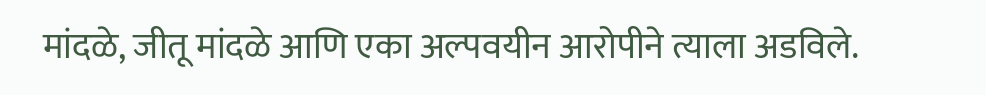मांदळे, जीतू मांदळे आणि एका अल्पवयीन आरोपीने त्याला अडविले.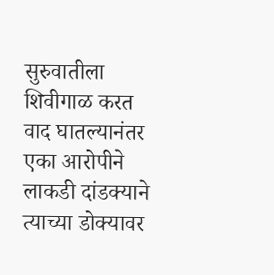सुरुवातीला शिवीगाळ करत वाद घातल्यानंतर एका आरोपीने लाकडी दांडक्याने त्याच्या डोक्यावर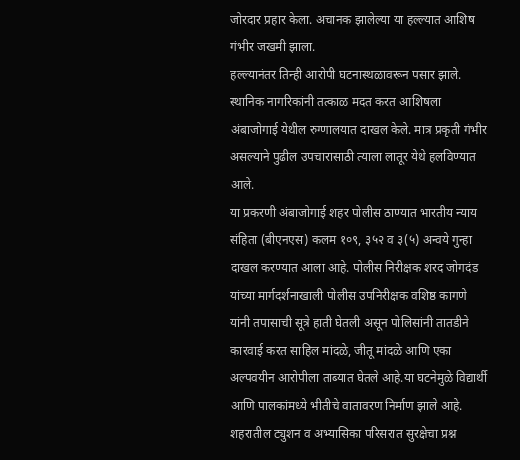जोरदार प्रहार केला. अचानक झालेल्या या हल्ल्यात आशिष गंभीर जखमी झाला.
हल्ल्यानंतर तिन्ही आरोपी घटनास्थळावरून पसार झाले. स्थानिक नागरिकांनी तत्काळ मदत करत आशिषला अंबाजोगाई येथील रुग्णालयात दाखल केले. मात्र प्रकृती गंभीर असल्याने पुढील उपचारासाठी त्याला लातूर येथे हलविण्यात आले.
या प्रकरणी अंबाजोगाई शहर पोलीस ठाण्यात भारतीय न्याय संहिता (बीएनएस) कलम १०९, ३५२ व ३(५) अन्वये गुन्हा दाखल करण्यात आला आहे. पोलीस निरीक्षक शरद जोगदंड यांच्या मार्गदर्शनाखाली पोलीस उपनिरीक्षक वशिष्ठ कागणे यांनी तपासाची सूत्रे हाती घेतली असून पोलिसांनी तातडीने कारवाई करत साहिल मांदळे, जीतू मांदळे आणि एका अल्पवयीन आरोपीला ताब्यात घेतले आहे.या घटनेमुळे विद्यार्थी आणि पालकांमध्ये भीतीचे वातावरण निर्माण झाले आहे. शहरातील ट्युशन व अभ्यासिका परिसरात सुरक्षेचा प्रश्न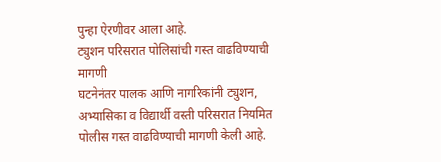पुन्हा ऐरणीवर आला आहे.
ट्युशन परिसरात पोलिसांची गस्त वाढविण्याची मागणी
घटनेनंतर पालक आणि नागरिकांनी ट्युशन, अभ्यासिका व विद्यार्थी वस्ती परिसरात नियमित पोलीस गस्त वाढविण्याची मागणी केली आहे.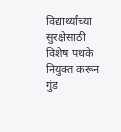विद्यार्थ्यांच्या सुरक्षेसाठी विशेष पथके नियुक्त करून गुंड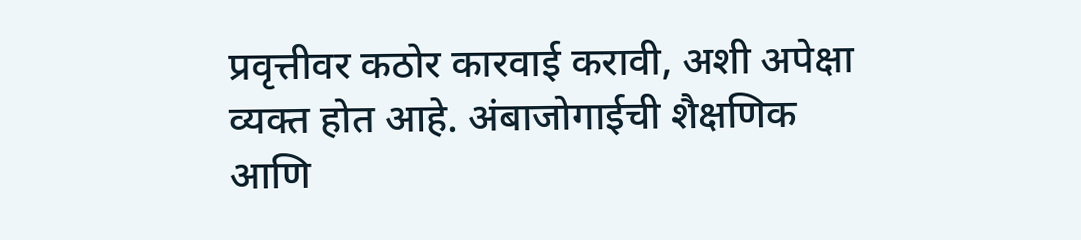प्रवृत्तीवर कठोर कारवाई करावी, अशी अपेक्षा व्यक्त होत आहे. अंबाजोगाईची शैक्षणिक आणि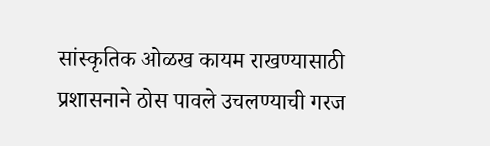सांस्कृतिक ओळख कायम राखण्यासाठी प्रशासनाने ठोस पावले उचलण्याची गरज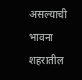असल्याची भावना शहरातील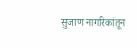सुजाण नागरिकांतून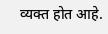व्यक्त होत आहे.